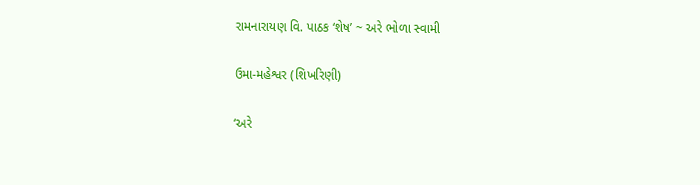રામનારાયણ વિ. પાઠક ‘શેષ’ ~ અરે ભોળા સ્વામી

ઉમા-મહેશ્વર (શિખરિણી)

‘અરે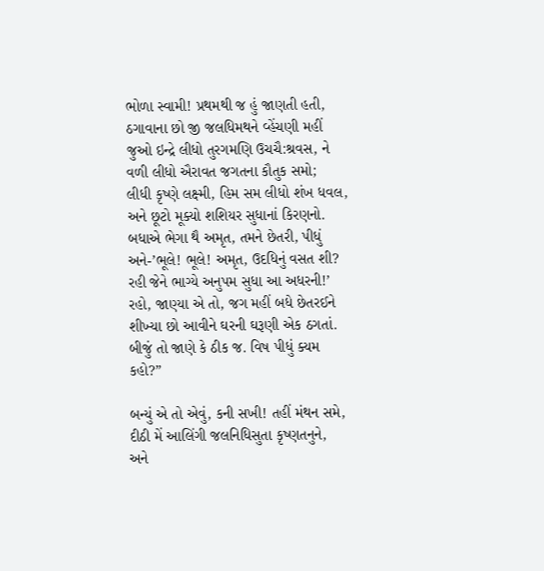ભોળા સ્વામી! પ્રથમથી જ હું જાણતી હતી,
ઠગાવાના છો જી જલધિમથને વ્હેંચણી મહીં
જુઓ ઇન્દ્રે લીધો તુરગમણિ ઉચચૈ:શ્રવસ, ને
વળી લીધો ઐરાવત જગતના કૌતુક સમો;
લીધી કૃષ્ણે લક્ષ્મી, હિમ સમ લીધો શંખ ધવલ,
અને છૂટો મૂક્યો શશિયર સુધાનાં કિરણનો.
બધાએ ભેગા થૈ અમૃત, તમને છેતરી, પીધું
અને-’ભૂલે! ભૂલે! અમૃત, ઉદધિનું વસત શી?
રહી જેને ભાગ્યે અનુપમ સુધા આ અધરની!’
રહો, જાણ્યા એ તો, જગ મહીં બધે છેતરઈને
શીખ્યા છો આવીને ઘરની ઘરૂણી એક ઠગતાં.
બીજું તો જાણે કે ઠીક જ. વિષ પીધું ક્યમ કહો?”

બન્યું એ તો એવું, કની સખી! તહીં મંથન સમે,
દીઠી મેં આલિંગી જલનિધિસુતા કૃષ્ણતનુને,
અને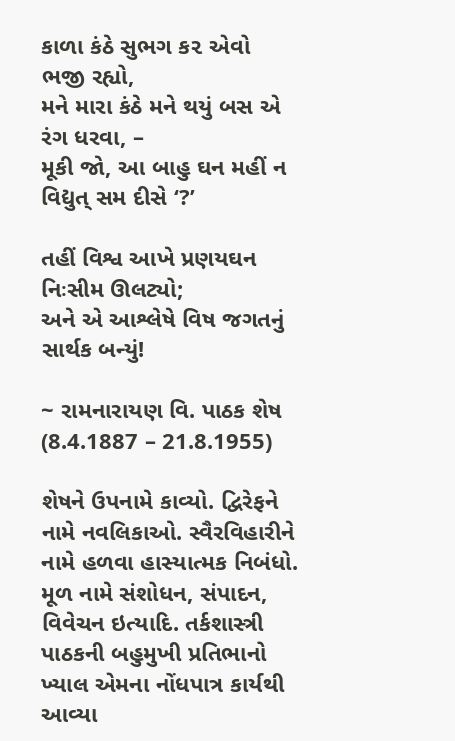કાળા કંઠે સુભગ ક૨ એવો ભજી રહ્યો,
મને મારા કંઠે મને થયું બસ એ રંગ ધરવા, –
મૂકી જો, આ બાહુ ઘન મહીં ન વિદ્યુત્ સમ દીસે ‘?’

તહીં વિશ્વ આખે પ્રણયઘન નિઃસીમ ઊલટ્યો;
અને એ આશ્લેષે વિષ જગતનું સાર્થક બન્યું!

~ રામનારાયણ વિ. પાઠક શેષ (8.4.1887 – 21.8.1955)

શેષને ઉપનામે કાવ્યો. દ્વિરેફને નામે નવલિકાઓ. સ્વૈરવિહારીને નામે હળવા હાસ્યાત્મક નિબંધો. મૂળ નામે સંશોધન, સંપાદન, વિવેચન ઇત્યાદિ. તર્કશાસ્ત્રી પાઠકની બહુમુખી પ્રતિભાનો ખ્યાલ એમના નોંધપાત્ર કાર્યથી આવ્યા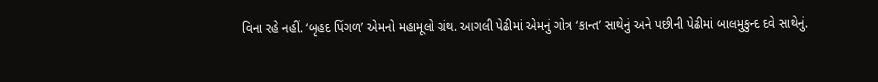વિના રહે નહીં. ‘બૃહદ પિંગળ’ એમનો મહામૂલો ગ્રંથ. આગલી પેઢીમાં એમનું ગોત્ર ‘કાન્ત’ સાથેનું અને પછીની પેઢીમાં બાલમુકુન્દ દવે સાથેનું.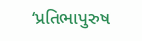‘પ્રતિભાપુરુષ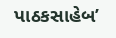પાઠકસાહેબ’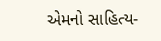એમનો સાહિત્ય-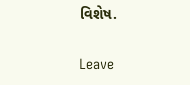વિશેષ.

Leave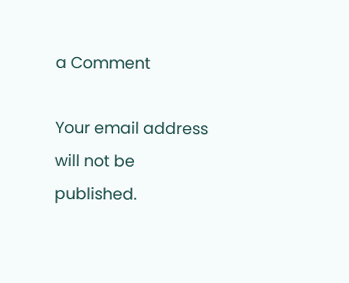a Comment

Your email address will not be published.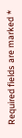Required fields are marked *